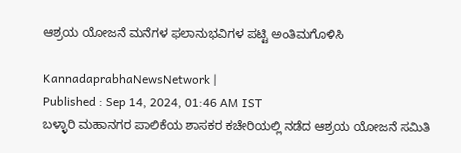ಆಶ್ರಯ ಯೋಜನೆ ಮನೆಗಳ ಫಲಾನುಭವಿಗಳ ಪಟ್ಟಿ ಅಂತಿಮಗೊಳಿಸಿ

KannadaprabhaNewsNetwork |
Published : Sep 14, 2024, 01:46 AM IST
ಬಳ್ಳಾರಿ ಮಹಾನಗರ ಪಾಲಿಕೆಯ ಶಾಸಕರ ಕಚೇರಿಯಲ್ಲಿ ನಡೆದ ಆಶ್ರಯ ಯೋಜನೆ ಸಮಿತಿ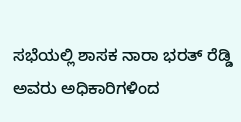ಸಭೆಯಲ್ಲಿ ಶಾಸಕ ನಾರಾ ಭರತ್ ರೆಡ್ಡಿ ಅವರು ಅಧಿಕಾರಿಗಳಿಂದ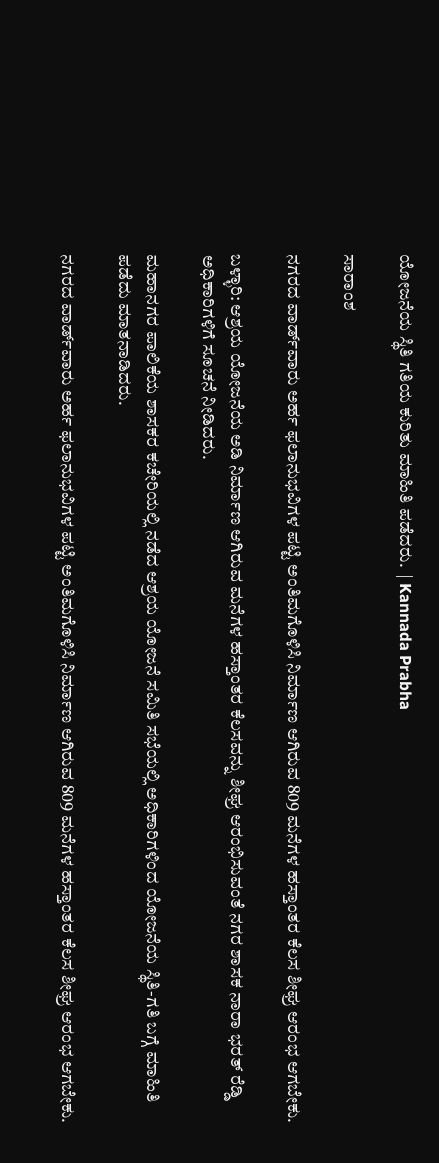ಯೋಜನೆಯ ಸ್ಥಿತಿ ಗತಿಯ ಕುರಿತು ಮಾಹಿತಿ ಪಡೆದರು.  | Kannada Prabha

ಸಾರಾಂಶ

ನಗರದ ವಾರ್ಡ್‌ವಾರು ಅರ್ಹ ಫಲಾನುಭವಿಗಳ ಪಟ್ಟಿ ಅಂತಿಮಗೊಳಿಸಿ ನಿರ್ಮಾಣ ಆಗಿರುವ 809 ಮನೆಗಳ ಹಸ್ತಾಂತರ ಕೆಲಸ ಶೀಘ್ರ ಆರಂಭ ಆಗಬೇಕು.

ಬಳ್ಳಾರಿ: ಆಶ್ರಯ ಯೋಜನೆಯ ಅಡಿ ನಿರ್ಮಾಣ ಆಗಿರುವ ಮನೆಗಳ ಹಸ್ತಾಂತರ ಕೆಲಸವನ್ನು ಶೀಘ್ರ ಆರಂಭಿಸುವಂತೆ ನಗರ ಶಾಸಕ ನಾರಾ ಭರತ್ ರೆಡ್ಡಿ ಅಧಿಕಾರಿಗಳಿಗೆ ಸೂಚನೆ ನೀಡಿದರು.

ಮಹಾನಗರ ಪಾಲಿಕೆಯ ಶಾಸಕರ ಕಚೇರಿಯಲ್ಲಿ ನಡೆದ ಆಶ್ರಯ ಯೋಜನೆ ಸಮಿತಿ ಸಭೆಯಲ್ಲಿ ಅಧಿಕಾರಿಗಳಿಂದ ಯೋಜನೆಯ ಸ್ಥಿತಿ-ಗತಿ ಬಗ್ಗೆ ಮಾಹಿತಿ ಪಡೆದು ಮಾತನಾಡಿದರು.

ನಗರದ ವಾರ್ಡ್‌ವಾರು ಅರ್ಹ ಫಲಾನುಭವಿಗಳ ಪಟ್ಟಿ ಅಂತಿಮಗೊಳಿಸಿ ನಿರ್ಮಾಣ ಆಗಿರುವ 809 ಮನೆಗಳ ಹಸ್ತಾಂತರ ಕೆಲಸ ಶೀಘ್ರ ಆರಂಭ ಆಗಬೇಕು.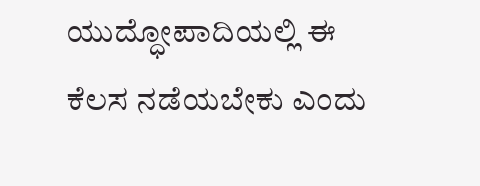ಯುದ್ಧೋಪಾದಿಯಲ್ಲಿ ಈ ಕೆಲಸ ನಡೆಯಬೇಕು ಎಂದು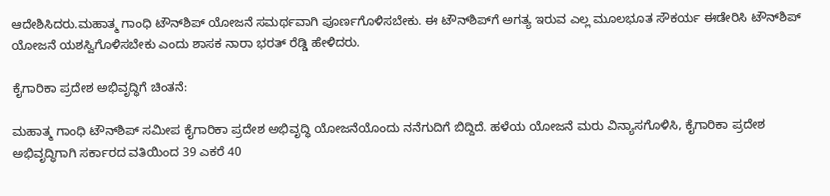ಆದೇಶಿಸಿದರು.ಮಹಾತ್ಮ ಗಾಂಧಿ ಟೌನ್‌ಶಿಪ್ ಯೋಜನೆ ಸಮರ್ಥವಾಗಿ ಪೂರ್ಣಗೊಳಿಸಬೇಕು. ಈ ಟೌನ್‌ಶಿಪ್‌ಗೆ ಅಗತ್ಯ ಇರುವ ಎಲ್ಲ ಮೂಲಭೂತ ಸೌಕರ್ಯ ಈಡೇರಿಸಿ ಟೌನ್‌ಶಿಪ್ ಯೋಜನೆ ಯಶಸ್ವಿಗೊಳಿಸಬೇಕು ಎಂದು ಶಾಸಕ ನಾರಾ ಭರತ್ ರೆಡ್ಡಿ ಹೇಳಿದರು.

ಕೈಗಾರಿಕಾ ಪ್ರದೇಶ ಅಭಿವೃದ್ಧಿಗೆ ಚಿಂತನೆ:

ಮಹಾತ್ಮ ಗಾಂಧಿ ಟೌನ್‌ಶಿಪ್ ಸಮೀಪ ಕೈಗಾರಿಕಾ ಪ್ರದೇಶ ಅಭಿವೃದ್ಧಿ ಯೋಜನೆಯೊಂದು ನನೆಗುದಿಗೆ ಬಿದ್ದಿದೆ. ಹಳೆಯ ಯೋಜನೆ ಮರು ವಿನ್ಯಾಸಗೊಳಿಸಿ, ಕೈಗಾರಿಕಾ ಪ್ರದೇಶ ಅಭಿವೃದ್ಧಿಗಾಗಿ ಸರ್ಕಾರದ ವತಿಯಿಂದ 39 ಎಕರೆ 40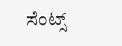ಸೆಂಟ್ಸ್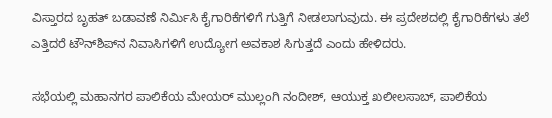ವಿಸ್ತಾರದ ಬೃಹತ್ ಬಡಾವಣೆ ನಿರ್ಮಿಸಿ ಕೈಗಾರಿಕೆಗಳಿಗೆ ಗುತ್ತಿಗೆ ನೀಡಲಾಗುವುದು. ಈ ಪ್ರದೇಶದಲ್ಲಿ ಕೈಗಾರಿಕೆಗಳು ತಲೆ ಎತ್ತಿದರೆ ಟೌನ್‌ಶಿಪ್‌ನ ನಿವಾಸಿಗಳಿಗೆ ಉದ್ಯೋಗ ಅವಕಾಶ ಸಿಗುತ್ತದೆ ಎಂದು ಹೇಳಿದರು.

ಸಭೆಯಲ್ಲಿ ಮಹಾನಗರ ಪಾಲಿಕೆಯ ಮೇಯರ್ ಮುಲ್ಲಂಗಿ ನಂದೀಶ್, ಆಯುಕ್ತ ಖಲೀಲಸಾಬ್, ಪಾಲಿಕೆಯ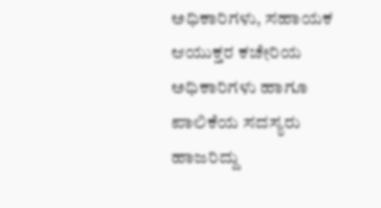ಅಧಿಕಾರಿಗಳು, ಸಹಾಯಕ ಆಯುಕ್ತರ ಕಚೇರಿಯ ಅಧಿಕಾರಿಗಳು ಹಾಗೂ ಪಾಲಿಕೆಯ ಸದಸ್ಯರು ಹಾಜರಿದ್ದು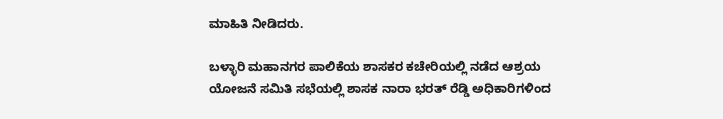ಮಾಹಿತಿ ನೀಡಿದರು.

ಬಳ್ಳಾರಿ ಮಹಾನಗರ ಪಾಲಿಕೆಯ ಶಾಸಕರ ಕಚೇರಿಯಲ್ಲಿ ನಡೆದ ಆಶ್ರಯ ಯೋಜನೆ ಸಮಿತಿ ಸಭೆಯಲ್ಲಿ ಶಾಸಕ ನಾರಾ ಭರತ್ ರೆಡ್ಡಿ ಅಧಿಕಾರಿಗಳಿಂದ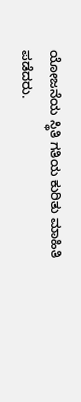ಯೋಜನೆಯ ಸ್ಥಿತಿ ಗತಿಯ ಕುರಿತು ಮಾಹಿತಿ ಪಡೆದರು.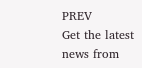PREV
Get the latest news from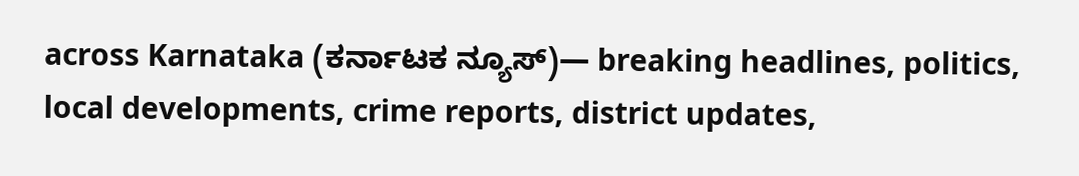across Karnataka (ಕರ್ನಾಟಕ ನ್ಯೂಸ್)— breaking headlines, politics, local developments, crime reports, district updates,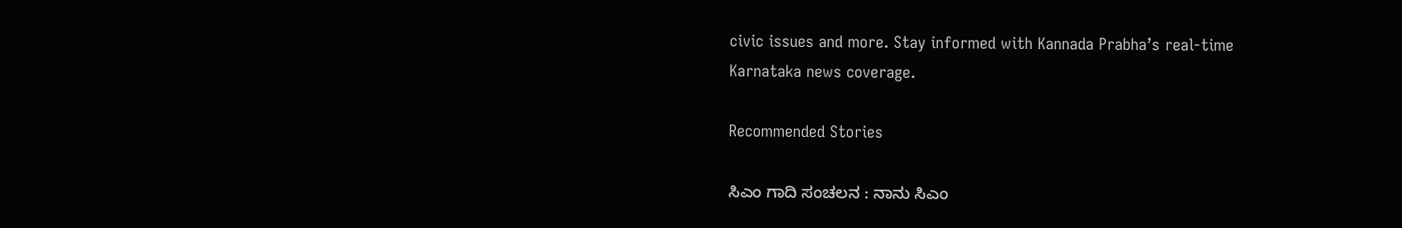civic issues and more. Stay informed with Kannada Prabha’s real‑time Karnataka news coverage.

Recommended Stories

ಸಿಎಂ ಗಾದಿ ಸಂಚಲನ : ನಾನು ಸಿಎಂ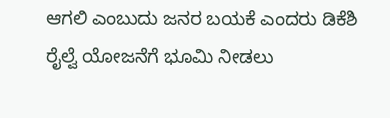ಆಗಲಿ ಎಂಬುದು ಜನರ ಬಯಕೆ ಎಂದರು ಡಿಕೆಶಿ
ರೈಲ್ವೆ ಯೋಜನೆಗೆ ಭೂಮಿ ನೀಡಲು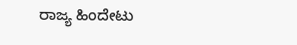ರಾಜ್ಯ ಹಿಂದೇಟು